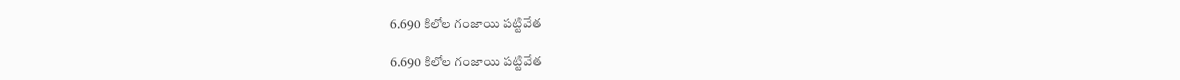6.690 కిలోల గంజాయి పట్టివేత

6.690 కిలోల గంజాయి పట్టివేత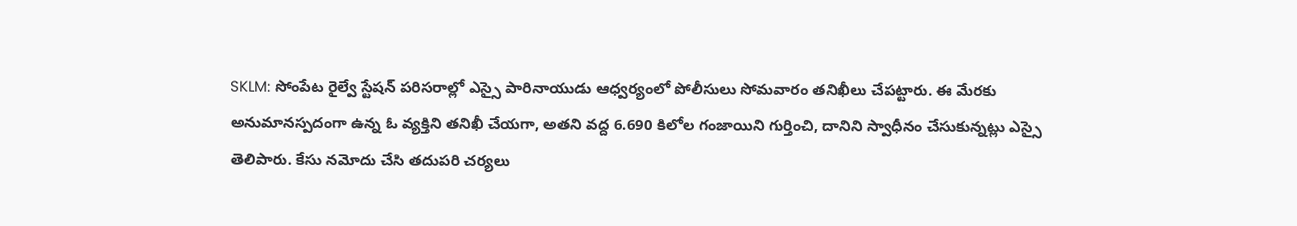SKLM: సోంపేట రైల్వే స్టేషన్ పరిసరాల్లో ఎస్సై పారినాయుడు ఆధ్వర్యంలో పోలీసులు సోమవారం తనిఖీలు చేపట్టారు. ఈ మేరకు అనుమానస్పదంగా ఉన్న ఓ వ్యక్తిని తనిఖీ చేయగా, అతని వద్ద 6.690 కిలోల గంజాయిని గుర్తించి, దానిని స్వాధీనం చేసుకున్నట్లు ఎస్సై తెలిపారు. కేసు నమోదు చేసి తదుపరి చర్యలు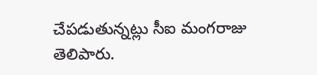చేపడుతున్నట్లు సీఐ మంగరాజు తెలిపారు.